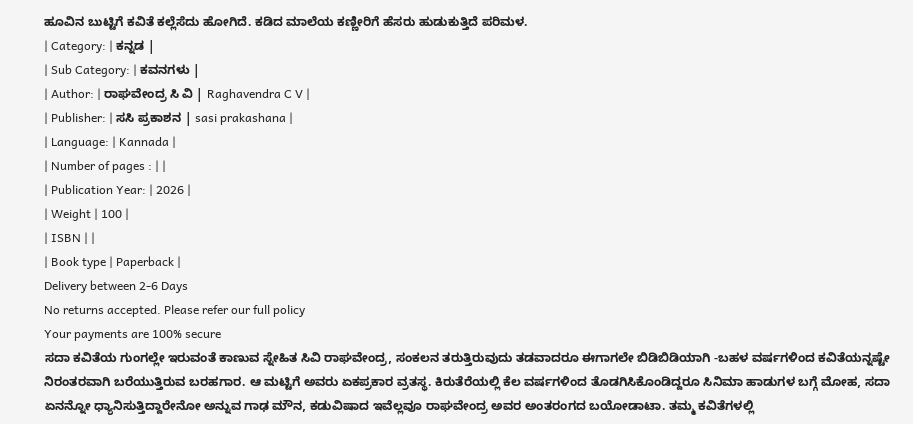ಹೂವಿನ ಬುಟ್ಟಿಗೆ ಕವಿತೆ ಕಲ್ಲೆಸೆದು ಹೋಗಿದೆ. ಕಡಿದ ಮಾಲೆಯ ಕಣ್ಣೀರಿಗೆ ಹೆಸರು ಹುಡುಕುತ್ತಿದೆ ಪರಿಮಳ.
| Category: | ಕನ್ನಡ |
| Sub Category: | ಕವನಗಳು |
| Author: | ರಾಘವೇಂದ್ರ ಸಿ ವಿ | Raghavendra C V |
| Publisher: | ಸಸಿ ಪ್ರಕಾಶನ | sasi prakashana |
| Language: | Kannada |
| Number of pages : | |
| Publication Year: | 2026 |
| Weight | 100 |
| ISBN | |
| Book type | Paperback |
Delivery between 2-6 Days
No returns accepted. Please refer our full policy
Your payments are 100% secure
ಸದಾ ಕವಿತೆಯ ಗುಂಗಲ್ಲೇ ಇರುವಂತೆ ಕಾಣುವ ಸ್ನೇಹಿತ ಸಿವಿ ರಾಘವೇಂದ್ರ, ಸಂಕಲನ ತರುತ್ತಿರುವುದು ತಡವಾದರೂ ಈಗಾಗಲೇ ಬಿಡಿಬಿಡಿಯಾಗಿ -ಬಹಳ ವರ್ಷಗಳಿಂದ ಕವಿತೆಯನ್ನಷ್ಟೇ ನಿರಂತರವಾಗಿ ಬರೆಯುತ್ತಿರುವ ಬರಹಗಾರ. ಆ ಮಟ್ಟಿಗೆ ಅವರು ಏಕಪ್ರಕಾರ ವ್ರತಸ್ಥ. ಕಿರುತೆರೆಯಲ್ಲಿ ಕೆಲ ವರ್ಷಗಳಿಂದ ತೊಡಗಿಸಿಕೊಂಡಿದ್ದರೂ ಸಿನಿಮಾ ಹಾಡುಗಳ ಬಗ್ಗೆ ಮೋಹ, ಸದಾ ಏನನ್ನೋ ಧ್ಯಾನಿಸುತ್ತಿದ್ದಾರೇನೋ ಅನ್ನುವ ಗಾಢ ಮೌನ, ಕಡುವಿಷಾದ ಇವೆಲ್ಲವೂ ರಾಘವೇಂದ್ರ ಅವರ ಅಂತರಂಗದ ಬಯೋಡಾಟಾ. ತಮ್ಮ ಕವಿತೆಗಳಲ್ಲಿ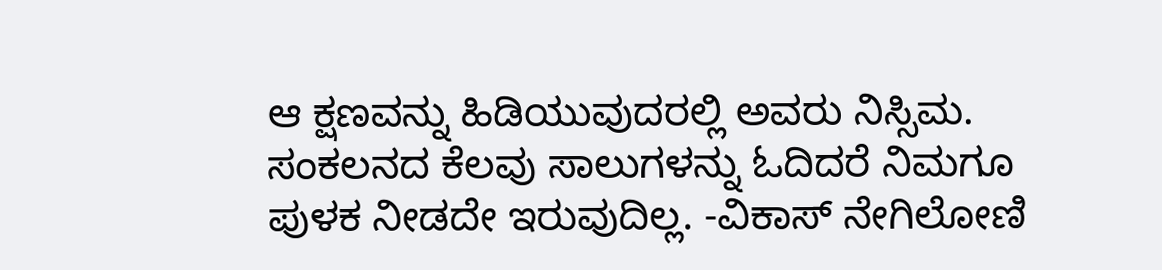ಆ ಕ್ಷಣವನ್ನು ಹಿಡಿಯುವುದರಲ್ಲಿ ಅವರು ನಿಸ್ಸಿಮ. ಸಂಕಲನದ ಕೆಲವು ಸಾಲುಗಳನ್ನು ಓದಿದರೆ ನಿಮಗೂ ಪುಳಕ ನೀಡದೇ ಇರುವುದಿಲ್ಲ. -ವಿಕಾಸ್ ನೇಗಿಲೋಣಿ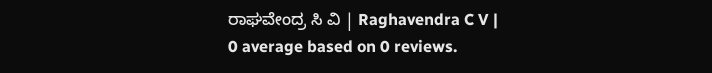ರಾಘವೇಂದ್ರ ಸಿ ವಿ | Raghavendra C V |
0 average based on 0 reviews.